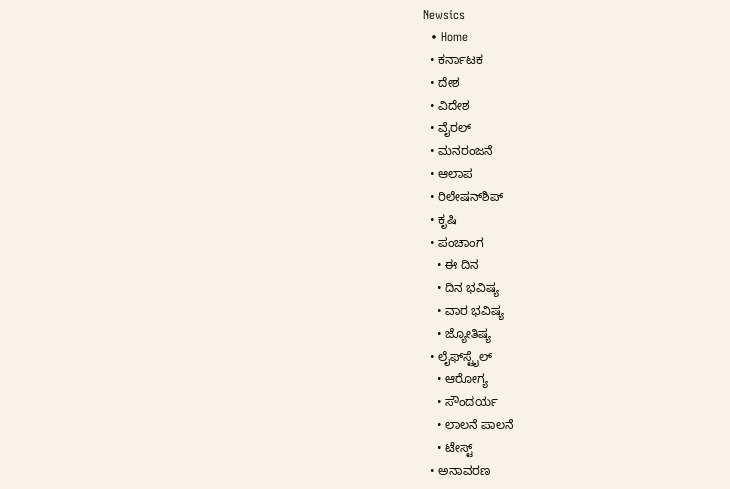Newsics
  • Home
  • ಕರ್ನಾಟಕ
  • ದೇಶ
  • ವಿದೇಶ
  • ವೈರಲ್
  • ಮನರಂಜನೆ
  • ಆಲಾಪ
  • ರಿಲೇಷನ್‌ಶಿಪ್
  • ಕೃಷಿ
  • ಪಂಚಾಂಗ
    • ಈ ದಿನ
    • ದಿನ ಭವಿಷ್ಯ
    • ವಾರ ಭವಿಷ್ಯ
    • ಜ್ಯೋತಿಷ್ಯ
  • ಲೈಫ್‌ಸ್ಟೈಲ್
    • ಆರೋಗ್ಯ
    • ಸೌಂದರ್ಯ
    • ಲಾಲನೆ ಪಾಲನೆ
    • ಟೇಸ್ಟ್
  • ಅನಾವರಣ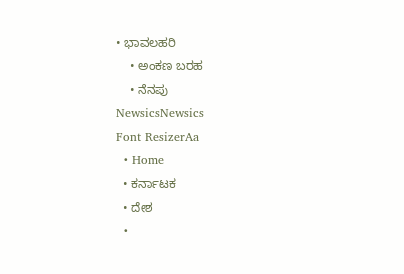• ಭಾವಲಹರಿ
    • ಅಂಕಣ ಬರಹ
    • ನೆನಪು
NewsicsNewsics
Font ResizerAa
  • Home
  • ಕರ್ನಾಟಕ
  • ದೇಶ
  •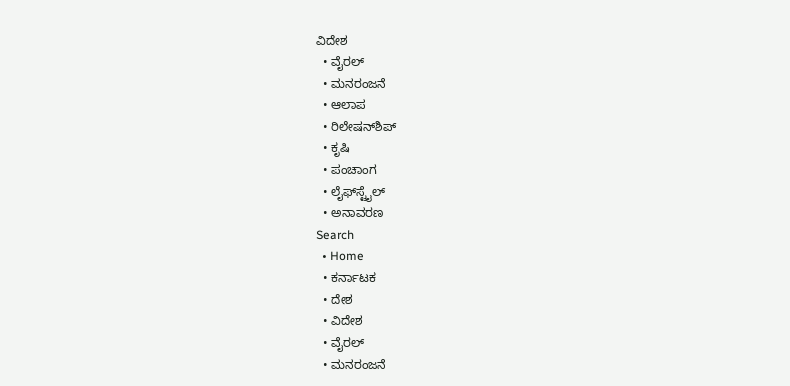ವಿದೇಶ
  • ವೈರಲ್
  • ಮನರಂಜನೆ
  • ಆಲಾಪ
  • ರಿಲೇಷನ್‌ಶಿಪ್
  • ಕೃಷಿ
  • ಪಂಚಾಂಗ
  • ಲೈಫ್‌ಸ್ಟೈಲ್
  • ಅನಾವರಣ
Search
  • Home
  • ಕರ್ನಾಟಕ
  • ದೇಶ
  • ವಿದೇಶ
  • ವೈರಲ್
  • ಮನರಂಜನೆ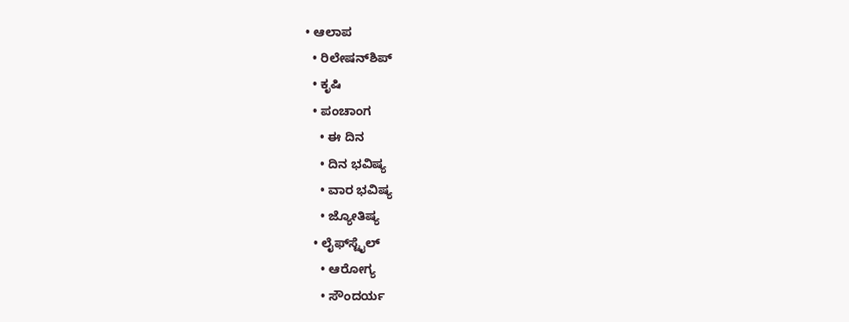• ಆಲಾಪ
  • ರಿಲೇಷನ್‌ಶಿಪ್
  • ಕೃಷಿ
  • ಪಂಚಾಂಗ
    • ಈ ದಿನ
    • ದಿನ ಭವಿಷ್ಯ
    • ವಾರ ಭವಿಷ್ಯ
    • ಜ್ಯೋತಿಷ್ಯ
  • ಲೈಫ್‌ಸ್ಟೈಲ್
    • ಆರೋಗ್ಯ
    • ಸೌಂದರ್ಯ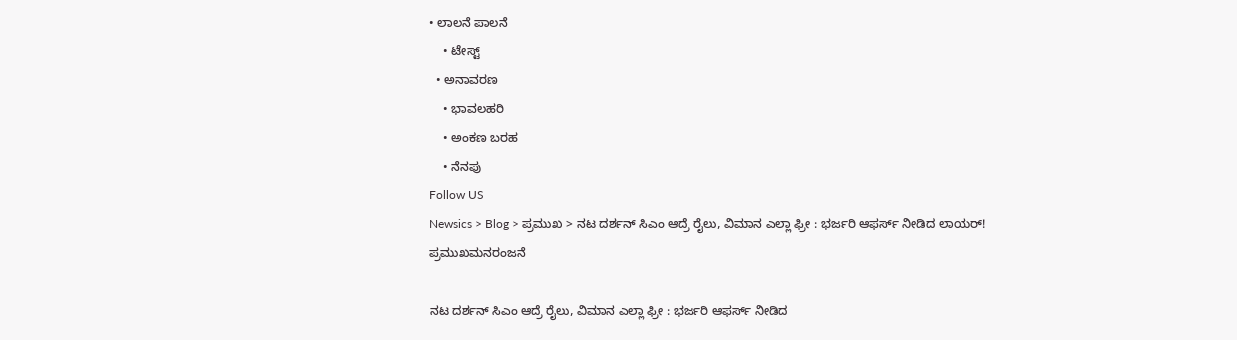• ಲಾಲನೆ ಪಾಲನೆ
    • ಟೇಸ್ಟ್
  • ಅನಾವರಣ
    • ಭಾವಲಹರಿ
    • ಅಂಕಣ ಬರಹ
    • ನೆನಪು
Follow US
Newsics > Blog > ಪ್ರಮುಖ > ನಟ ದರ್ಶನ್ ಸಿಎಂ ಆದ್ರೆ ರೈಲು, ವಿಮಾನ ಎಲ್ಲಾ ಫ್ರೀ : ಭರ್ಜರಿ ಆಫರ್ಸ್ ನೀಡಿದ ಲಾಯರ್!
ಪ್ರಮುಖಮನರಂಜನೆ

ನಟ ದರ್ಶನ್ ಸಿಎಂ ಆದ್ರೆ ರೈಲು, ವಿಮಾನ ಎಲ್ಲಾ ಫ್ರೀ : ಭರ್ಜರಿ ಆಫರ್ಸ್ ನೀಡಿದ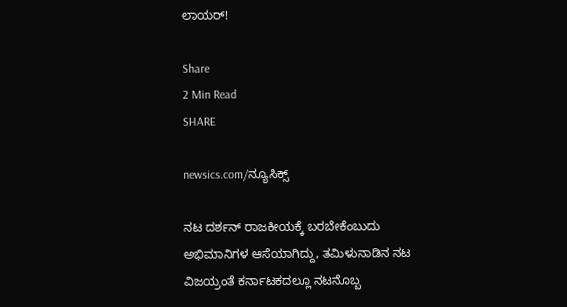ಲಾಯರ್!

Share
2 Min Read
SHARE

newsics.com/ನ್ಯೂಸಿಕ್ಸ್

ನಟ ದರ್ಶನ್ ರಾಜಕೀಯಕ್ಕೆ ಬರಬೇಕೆಂಬುದು ಅಭಿಮಾನಿಗಳ ಆಸೆಯಾಗಿದ್ದು, ತಮಿಳುನಾಡಿನ ನಟ ವಿಜಯ್ರಂತೆ ಕರ್ನಾಟಕದಲ್ಲೂ ನಟನೊಬ್ಬ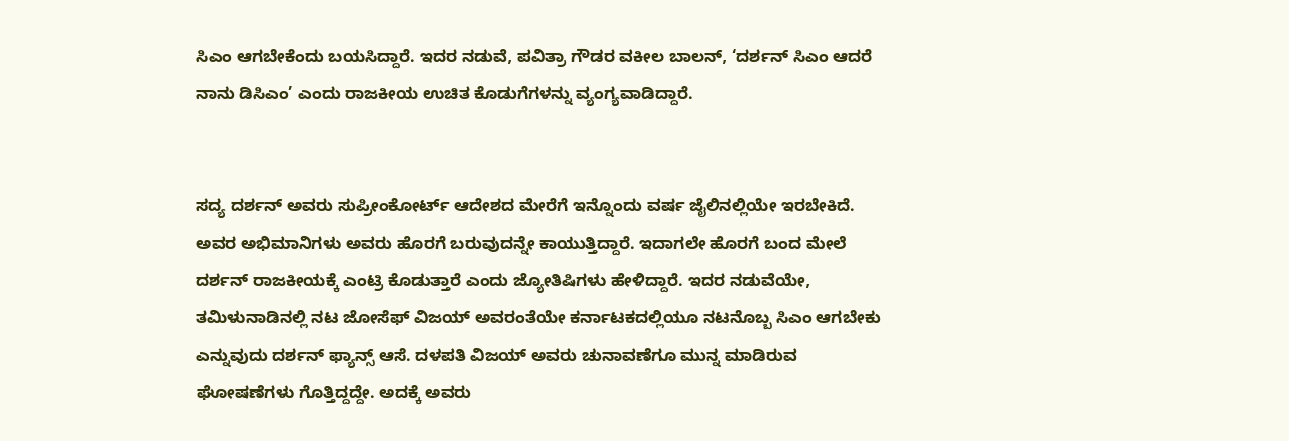ಸಿಎಂ ಆಗಬೇಕೆಂದು ಬಯಸಿದ್ದಾರೆ. ಇದರ ನಡುವೆ, ಪವಿತ್ರಾ ಗೌಡರ ವಕೀಲ ಬಾಲನ್, ‘ದರ್ಶನ್ ಸಿಎಂ ಆದರೆ ನಾನು ಡಿಸಿಎಂ’ ಎಂದು ರಾಜಕೀಯ ಉಚಿತ ಕೊಡುಗೆಗಳನ್ನು ವ್ಯಂಗ್ಯವಾಡಿದ್ದಾರೆ.


ಸದ್ಯ ದರ್ಶನ್ ಅವರು ಸುಪ್ರೀಂಕೋರ್ಟ್ ಆದೇಶದ ಮೇರೆಗೆ ಇನ್ನೊಂದು ವರ್ಷ ಜೈಲಿನಲ್ಲಿಯೇ ಇರಬೇಕಿದೆ. ಅವರ ಅಭಿಮಾನಿಗಳು ಅವರು ಹೊರಗೆ ಬರುವುದನ್ನೇ ಕಾಯುತ್ತಿದ್ದಾರೆ. ಇದಾಗಲೇ ಹೊರಗೆ ಬಂದ ಮೇಲೆ ದರ್ಶನ್ ರಾಜಕೀಯಕ್ಕೆ ಎಂಟ್ರಿ ಕೊಡುತ್ತಾರೆ ಎಂದು ಜ್ಯೋತಿಷಿಗಳು ಹೇಳಿದ್ದಾರೆ. ಇದರ ನಡುವೆಯೇ, ತಮಿಳುನಾಡಿನಲ್ಲಿ ನಟ ಜೋಸೆಫ್ ವಿಜಯ್ ಅವರಂತೆಯೇ ಕರ್ನಾಟಕದಲ್ಲಿಯೂ ನಟನೊಬ್ಬ ಸಿಎಂ ಆಗಬೇಕು ಎನ್ನುವುದು ದರ್ಶನ್ ಫ್ಯಾನ್ಸ್ ಆಸೆ. ದಳಪತಿ ವಿಜಯ್ ಅವರು ಚುನಾವಣೆಗೂ ಮುನ್ನ ಮಾಡಿರುವ ಘೋಷಣೆಗಳು ಗೊತ್ತಿದ್ದದ್ದೇ. ಅದಕ್ಕೆ ಅವರು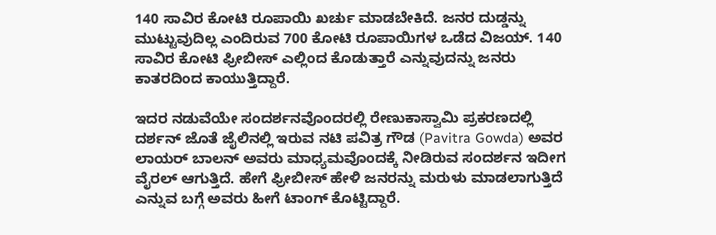140 ಸಾವಿರ ಕೋಟಿ ರೂಪಾಯಿ ಖರ್ಚು ಮಾಡಬೇಕಿದೆ. ಜನರ ದುಡ್ಡನ್ನು ಮುಟ್ಟುವುದಿಲ್ಲ ಎಂದಿರುವ 700 ಕೋಟಿ ರೂಪಾಯಿಗಳ ಒಡೆದ ವಿಜಯ್. 140 ಸಾವಿರ ಕೋಟಿ ಫ್ರೀಬೀಸ್ ಎಲ್ಲಿಂದ ಕೊಡುತ್ತಾರೆ ಎನ್ನುವುದನ್ನು ಜನರು ಕಾತರದಿಂದ ಕಾಯುತ್ತಿದ್ದಾರೆ.

ಇದರ ನಡುವೆಯೇ ಸಂದರ್ಶನವೊಂದರಲ್ಲಿ ರೇಣುಕಾಸ್ವಾಮಿ ಪ್ರಕರಣದಲ್ಲಿ ದರ್ಶನ್ ಜೊತೆ ಜೈಲಿನಲ್ಲಿ ಇರುವ ನಟಿ ಪವಿತ್ರ ಗೌಡ (Pavitra Gowda) ಅವರ ಲಾಯರ್ ಬಾಲನ್ ಅವರು ಮಾಧ್ಯಮವೊಂದಕ್ಕೆ ನೀಡಿರುವ ಸಂದರ್ಶನ ಇದೀಗ ವೈರಲ್ ಆಗುತ್ತಿದೆ. ಹೇಗೆ ಫ್ರೀಬೀಸ್ ಹೇಳಿ ಜನರನ್ನು ಮರುಳು ಮಾಡಲಾಗುತ್ತಿದೆ ಎನ್ನುವ ಬಗ್ಗೆ ಅವರು ಹೀಗೆ ಟಾಂಗ್ ಕೊಟ್ಟಿದ್ದಾರೆ.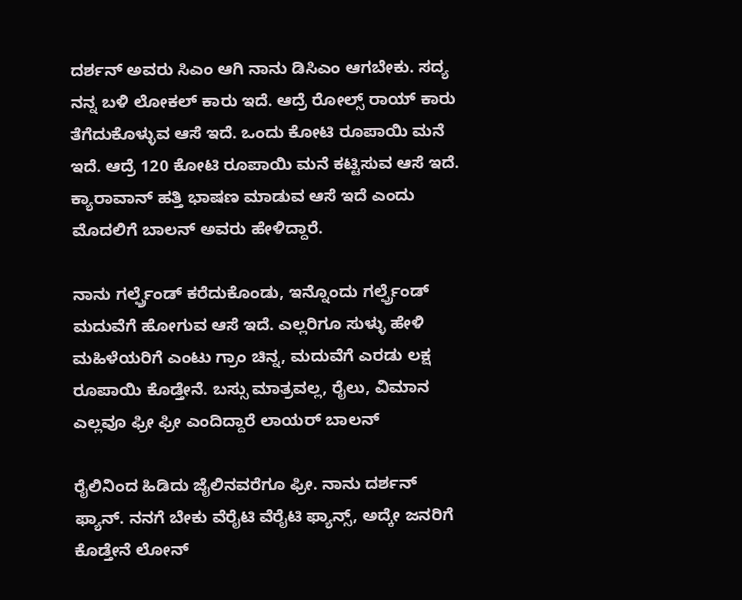ದರ್ಶನ್ ಅವರು ಸಿಎಂ ಆಗಿ ನಾನು ಡಿಸಿಎಂ ಆಗಬೇಕು. ಸದ್ಯ ನನ್ನ ಬಳಿ ಲೋಕಲ್ ಕಾರು ಇದೆ. ಆದ್ರೆ ರೋಲ್ಸ್ ರಾಯ್ ಕಾರು ತೆಗೆದುಕೊಳ್ಳುವ ಆಸೆ ಇದೆ. ಒಂದು ಕೋಟಿ ರೂಪಾಯಿ ಮನೆ ಇದೆ. ಆದ್ರೆ 120 ಕೋಟಿ ರೂಪಾಯಿ ಮನೆ ಕಟ್ಟಿಸುವ ಆಸೆ ಇದೆ. ಕ್ಯಾರಾವಾನ್ ಹತ್ತಿ ಭಾಷಣ ಮಾಡುವ ಆಸೆ ಇದೆ ಎಂದು ಮೊದಲಿಗೆ ಬಾಲನ್ ಅವರು ಹೇಳಿದ್ದಾರೆ.

ನಾನು ಗರ್ಲ್ಫ್ರೆಂಡ್ ಕರೆದುಕೊಂಡು, ಇನ್ನೊಂದು ಗರ್ಲ್ಫ್ರೆಂಡ್ ಮದುವೆಗೆ ಹೋಗುವ ಆಸೆ ಇದೆ. ಎಲ್ಲರಿಗೂ ಸುಳ್ಳು ಹೇಳಿ ಮಹಿಳೆಯರಿಗೆ ಎಂಟು ಗ್ರಾಂ ಚಿನ್ನ, ಮದುವೆಗೆ ಎರಡು ಲಕ್ಷ ರೂಪಾಯಿ ಕೊಡ್ತೇನೆ. ಬಸ್ಸು ಮಾತ್ರವಲ್ಲ, ರೈಲು, ವಿಮಾನ ಎಲ್ಲವೂ ಫ್ರೀ ಫ್ರೀ ಎಂದಿದ್ದಾರೆ ಲಾಯರ್ ಬಾಲನ್

ರೈಲಿನಿಂದ ಹಿಡಿದು ಜೈಲಿನವರೆಗೂ ಫ್ರೀ. ನಾನು ದರ್ಶನ್ ಫ್ಯಾನ್. ನನಗೆ ಬೇಕು ವೆರೈಟಿ ವೆರೈಟಿ ಫ್ಯಾನ್ಸ್, ಅದ್ಕೇ ಜನರಿಗೆ ಕೊಡ್ತೇನೆ ಲೋನ್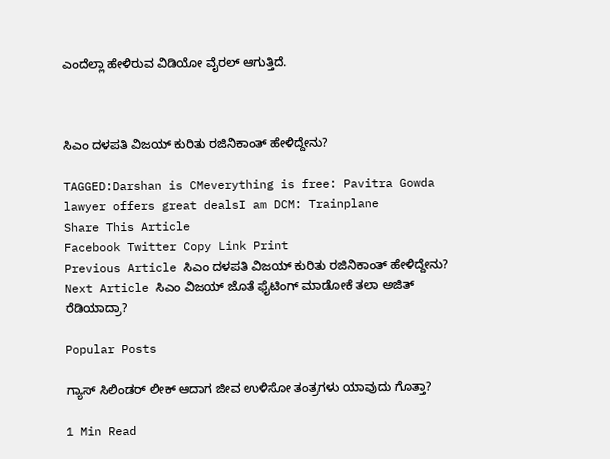ಎಂದೆಲ್ಲಾ ಹೇಳಿರುವ ವಿಡಿಯೋ ವೈರಲ್ ಆಗುತ್ತಿದೆ.



ಸಿಎಂ ದಳಪತಿ ವಿಜಯ್ ಕುರಿತು ರಜಿನಿಕಾಂತ್ ಹೇಳಿದ್ದೇನು?

TAGGED:Darshan is CMeverything is free: Pavitra Gowda lawyer offers great dealsI am DCM: Trainplane
Share This Article
Facebook Twitter Copy Link Print
Previous Article ಸಿಎಂ ದಳಪತಿ ವಿಜಯ್ ಕುರಿತು ರಜಿನಿಕಾಂತ್ ಹೇಳಿದ್ದೇನು?
Next Article ಸಿಎಂ ವಿಜಯ್ ಜೊತೆ ಫೈಟಿಂಗ್‌ ಮಾಡೋಕೆ ತಲಾ ಅಜಿತ್ ರೆಡಿಯಾದ್ರಾ?

Popular Posts

ಗ್ಯಾಸ್ ಸಿಲಿಂಡರ್ ಲೀಕ್ ಆದಾಗ ಜೀವ ಉಳಿಸೋ ತಂತ್ರಗಳು ಯಾವುದು ಗೊತ್ತಾ?

1 Min Read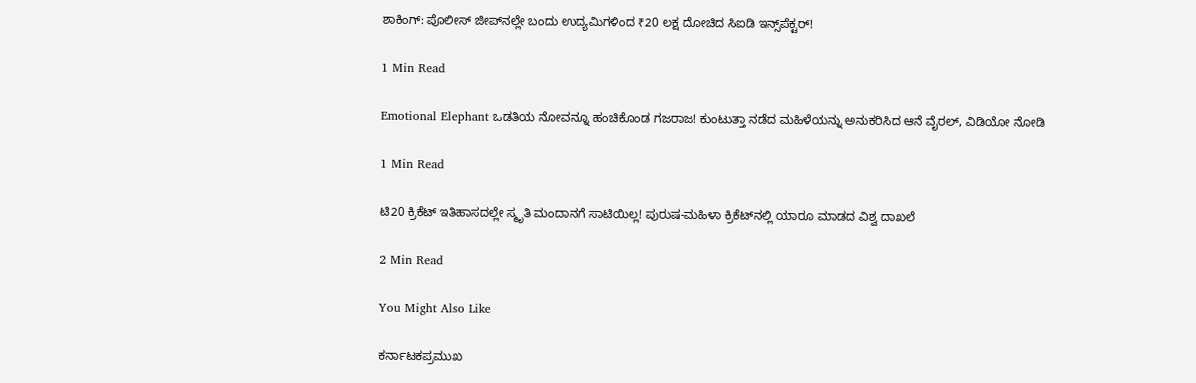ಶಾಕಿಂಗ್: ಪೊಲೀಸ್ ಜೀಪ್‌ನಲ್ಲೇ ಬಂದು ಉದ್ಯಮಿಗಳಿಂದ ₹20 ಲಕ್ಷ ದೋಚಿದ ಸಿಐಡಿ ಇನ್ಸ್‌ಪೆಕ್ಟರ್!

1 Min Read

Emotional Elephant ಒಡತಿಯ ನೋವನ್ನೂ ಹಂಚಿಕೊಂಡ ಗಜರಾಜ! ಕುಂಟುತ್ತಾ ನಡೆದ ಮಹಿಳೆಯನ್ನು ಅನುಕರಿಸಿದ ಆನೆ ವೈರಲ್, ವಿಡಿಯೋ ನೋಡಿ

1 Min Read

ಟಿ20 ಕ್ರಿಕೆಟ್ ಇತಿಹಾಸದಲ್ಲೇ ಸ್ಮೃತಿ ಮಂದಾನಗೆ ಸಾಟಿಯಿಲ್ಲ! ಪುರುಷ-ಮಹಿಳಾ ಕ್ರಿಕೆಟ್‌ನಲ್ಲಿ ಯಾರೂ ಮಾಡದ ವಿಶ್ವ ದಾಖಲೆ

2 Min Read

You Might Also Like

ಕರ್ನಾಟಕಪ್ರಮುಖ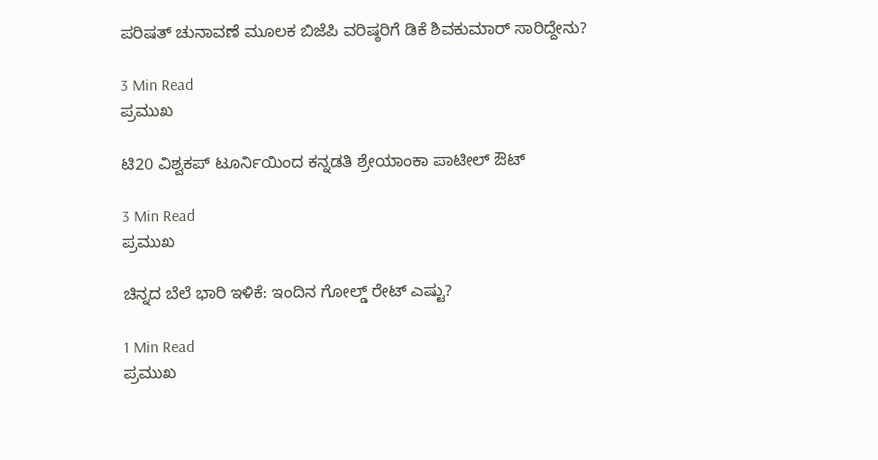ಪರಿಷತ್ ಚುನಾವಣೆ ಮೂಲಕ ಬಿಜೆಪಿ ವರಿಷ್ಠರಿಗೆ ಡಿಕೆ ಶಿವಕುಮಾರ್ ಸಾರಿದ್ದೇನು?

3 Min Read
ಪ್ರಮುಖ

ಟಿ20 ವಿಶ್ವಕಪ್‌ ಟೂರ್ನಿಯಿಂದ ಕನ್ನಡತಿ ಶ್ರೇಯಾಂಕಾ ಪಾಟೀಲ್ ಔಟ್‌

3 Min Read
ಪ್ರಮುಖ

ಚಿನ್ನದ ಬೆಲೆ ಭಾರಿ ಇಳಿಕೆ: ಇಂದಿನ ಗೋಲ್ಡ್ ರೇಟ್ ಎಷ್ಟು?

1 Min Read
ಪ್ರಮುಖ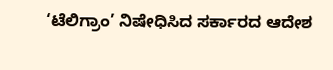‘ಟೆಲಿಗ್ರಾಂ’ ನಿಷೇಧಿಸಿದ ಸರ್ಕಾರದ ಆದೇಶ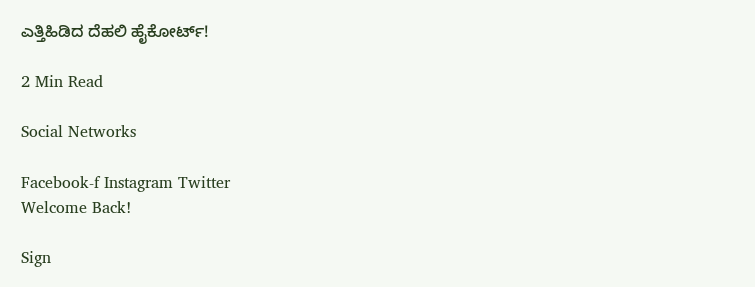ಎತ್ತಿಹಿಡಿದ ದೆಹಲಿ ಹೈಕೋರ್ಟ್!

2 Min Read

Social Networks

Facebook-f Instagram Twitter
Welcome Back!

Sign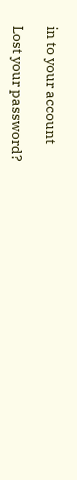in to your account

Lost your password?